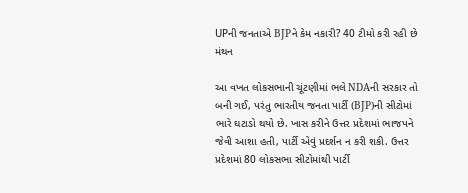UPની જનતાએ BJPને કેમ નકારી? 40 ટીમો કરી રહી છે મંથન

આ વખત લોકસભાની ચૂંટણીમાં ભલે NDAની સરકાર તો બની ગઈ, પરંતુ ભારતીય જનતા પાર્ટી (BJP)ની સીટોમાં ભારે ઘટાડો થયો છે. ખાસ કરીને ઉત્તર પ્રદેશમાં ભાજપને જેવી આશા હતી, પાર્ટી એવું પ્રદર્શન ન કરી શકી. ઉત્તર પ્રદેશમાં 80 લોકસભા સીટોમાંથી પાર્ટી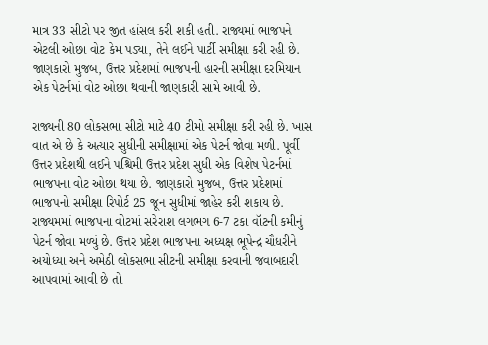માત્ર 33 સીટો પર જીત હાંસલ કરી શકી હતી. રાજ્યમાં ભાજપને એટલી ઓછા વોટ કેમ પડ્યા, તેને લઈને પાર્ટી સમીક્ષા કરી રહી છે. જાણકારો મુજબ, ઉત્તર પ્રદેશમાં ભાજપની હારની સમીક્ષા દરમિયાન એક પેટર્નમાં વોટ ઓછા થવાની જાણકારી સામે આવી છે.

રાજ્યની 80 લોકસભા સીટો માટે 40 ટીમો સમીક્ષા કરી રહી છે. ખાસ વાત એ છે કે અત્યાર સુધીની સમીક્ષામાં એક પેટર્ન જોવા મળી. પૂર્વી ઉત્તર પ્રદેશથી લઈને પશ્ચિમી ઉત્તર પ્રદેશ સુધી એક વિશેષ પેટર્નમાં ભાજપના વોટ ઓછા થયા છે. જાણકારો મુજબ, ઉત્તર પ્રદેશમાં ભાજપનો સમીક્ષા રિપોર્ટ 25 જૂન સુધીમાં જાહેર કરી શકાય છે. રાજ્યમમાં ભાજપના વોટમાં સરેરાશ લગભગ 6-7 ટકા વૉટની કમીનું પેટર્ન જોવા મળ્યું છે. ઉત્તર પ્રદેશ ભાજપના અધ્યક્ષ ભૂપેન્દ્ર ચૌધરીને અયોધ્યા અને અમેઠી લોકસભા સીટની સમીક્ષા કરવાની જવાબદારી આપવામાં આવી છે તો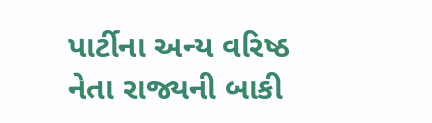પાર્ટીના અન્ય વરિષ્ઠ નેતા રાજ્યની બાકી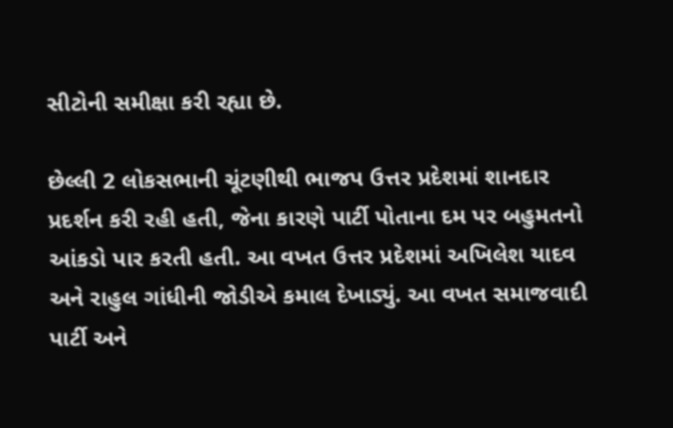સીટોની સમીક્ષા કરી રહ્યા છે.

છેલ્લી 2 લોકસભાની ચૂંટણીથી ભાજપ ઉત્તર પ્રદેશમાં શાનદાર પ્રદર્શન કરી રહી હતી, જેના કારણે પાર્ટી પોતાના દમ પર બહુમતનો આંકડો પાર કરતી હતી. આ વખત ઉત્તર પ્રદેશમાં અખિલેશ યાદવ અને રાહુલ ગાંધીની જોડીએ કમાલ દેખાડ્યું. આ વખત સમાજવાદી પાર્ટી અને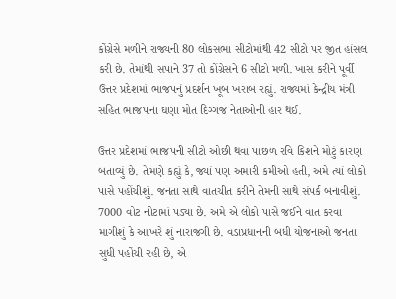કોંગ્રેસે મળીને રાજ્યની 80 લોકસભા સીટોમાંથી 42 સીટો પર જીત હાંસલ કરી છે. તેમાંથી સપાને 37 તો કોંગ્રેસને 6 સીટો મળી. ખાસ કરીને પૂર્વી ઉત્તર પ્રદેશમાં ભાજપનું પ્રદર્શન ખૂબ ખરાબ રહ્યું. રાજ્યમાં કેન્દ્રીય મંત્રી સહિત ભાજપના ઘણા મોત દિગ્ગજ નેતાઓની હાર થઈ.

ઉત્તર પ્રદેશમાં ભાજપની સીટો ઓછી થવા પાછળ રવિ કિશને મોટું કારણ બતાવ્યું છે. તેમણે કહ્યું કે, જ્યાં પણ અમારી કમીઓ હતી, અમે ત્યાં લોકો પાસે પહોંચીશું. જનતા સાથે વાતચીત કરીને તેમની સાથે સંપર્ક બનાવીશું. 7000 વોટ નોટામાં પડ્યા છે. અમે એ લોકો પાસે જઈને વાત કરવા માગીશું કે આખરે શું નારાજગી છે. વડાપ્રધાનની બધી યોજનાઓ જનતા સુધી પહોંચી રહી છે, એ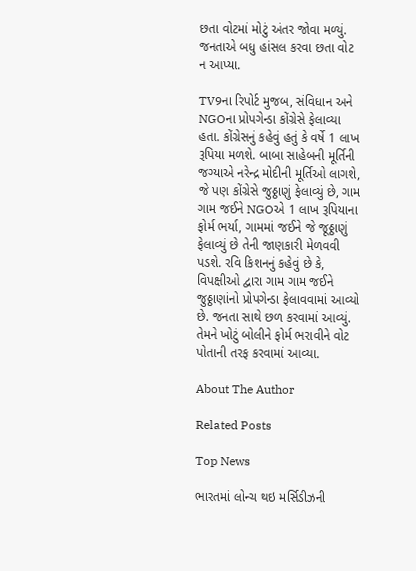છતા વોટમાં મોટું અંતર જોવા મળ્યું. જનતાએ બધુ હાંસલ કરવા છતા વોટ ન આપ્યા.

TV9ના રિપોર્ટ મુજબ, સંવિધાન અને NGOના પ્રોપગેન્ડા કોંગ્રેસે ફેલાવ્યા હતા. કોંગ્રેસનું કહેવું હતું કે વર્ષે 1 લાખ રૂપિયા મળશે. બાબા સાહેબની મૂર્તિની જગ્યાએ નરેન્દ્ર મોદીની મૂર્તિઓ લાગશે, જે પણ કોંગ્રેસે જુઠ્ઠાણું ફેલાવ્યું છે, ગામ ગામ જઈને NGOએ 1 લાખ રૂપિયાના ફોર્મ ભર્યા, ગામમાં જઈને જે જૂઠ્ઠાણું ફેલાવ્યું છે તેની જાણકારી મેળવવી પડશે. રવિ કિશનનું કહેવું છે કે, વિપક્ષીઓ દ્વારા ગામ ગામ જઈને જુઠ્ઠાણાંનો પ્રોપગેન્ડા ફેલાવવામાં આવ્યો છે. જનતા સાથે છળ કરવામાં આવ્યું. તેમને ખોટું બોલીને ફોર્મ ભરાવીને વોટ પોતાની તરફ કરવામાં આવ્યા.

About The Author

Related Posts

Top News

ભારતમાં લોન્ચ થઇ મર્સિડીઝની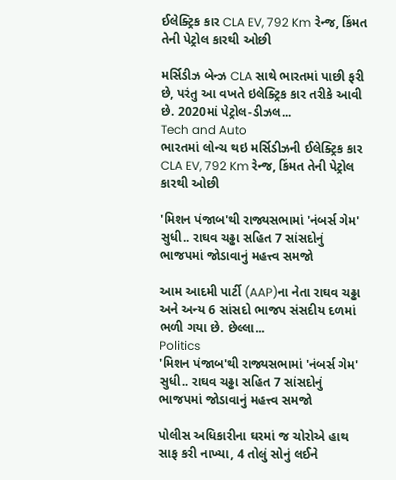ઈલેક્ટ્રિક કાર CLA EV, 792 Km રેન્જ, કિંમત તેની પેટ્રોલ કારથી ઓછી

મર્સિડીઝ બેન્ઝ CLA સાથે ભારતમાં પાછી ફરી છે, પરંતુ આ વખતે ઇલેક્ટ્રિક કાર તરીકે આવી છે. 2020માં પેટ્રોલ-ડીઝલ...
Tech and Auto
ભારતમાં લોન્ચ થઇ મર્સિડીઝની ઈલેક્ટ્રિક કાર CLA EV, 792 Km રેન્જ, કિંમત તેની પેટ્રોલ કારથી ઓછી

'મિશન પંજાબ'થી રાજ્યસભામાં 'નંબર્સ ગેમ' સુધી.. રાઘવ ચઢ્ઢા સહિત 7 સાંસદોનું ભાજપમાં જોડાવાનું મહત્ત્વ સમજો

આમ આદમી પાર્ટી (AAP)ના નેતા રાઘવ ચઢ્ઢા અને અન્ય 6 સાંસદો ભાજપ સંસદીય દળમાં ભળી ગયા છે. છેલ્લા...
Politics
'મિશન પંજાબ'થી રાજ્યસભામાં 'નંબર્સ ગેમ' સુધી.. રાઘવ ચઢ્ઢા સહિત 7 સાંસદોનું ભાજપમાં જોડાવાનું મહત્ત્વ સમજો

પોલીસ અધિકારીના ઘરમાં જ ચોરોએ હાથ સાફ કરી નાખ્યા, 4 તોલું સોનું લઈને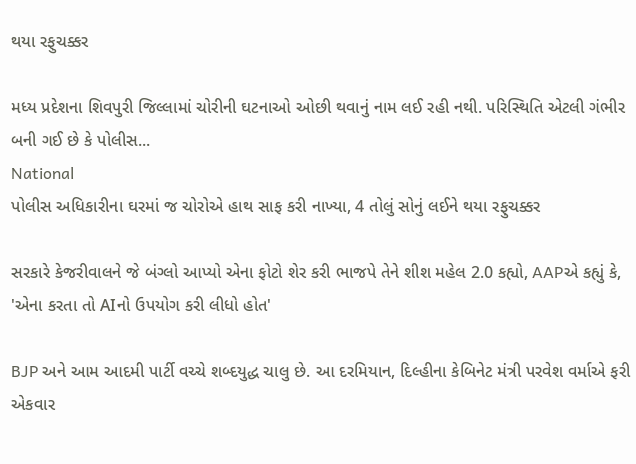થયા રફુચક્કર

મધ્ય પ્રદેશના શિવપુરી જિલ્લામાં ચોરીની ઘટનાઓ ઓછી થવાનું નામ લઈ રહી નથી. પરિસ્થિતિ એટલી ગંભીર બની ગઈ છે કે પોલીસ...
National
પોલીસ અધિકારીના ઘરમાં જ ચોરોએ હાથ સાફ કરી નાખ્યા, 4 તોલું સોનું લઈને થયા રફુચક્કર

સરકારે કેજરીવાલને જે બંગ્લો આપ્યો એના ફોટો શેર કરી ભાજપે તેને શીશ મહેલ 2.0 કહ્યો, AAPએ કહ્યું કે, 'એના કરતા તો AIનો ઉપયોગ કરી લીધો હોત'

BJP અને આમ આદમી પાર્ટી વચ્ચે શબ્દયુદ્ધ ચાલુ છે. આ દરમિયાન, દિલ્હીના કેબિનેટ મંત્રી પરવેશ વર્માએ ફરી એકવાર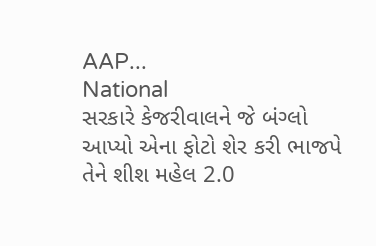AAP...
National
સરકારે કેજરીવાલને જે બંગ્લો આપ્યો એના ફોટો શેર કરી ભાજપે તેને શીશ મહેલ 2.0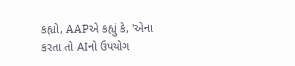કહ્યો, AAPએ કહ્યું કે, 'એના કરતા તો AIનો ઉપયોગ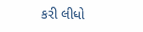કરી લીધો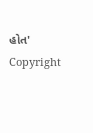હોત'
Copyright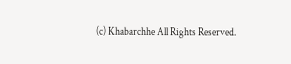(c) Khabarchhe All Rights Reserved.